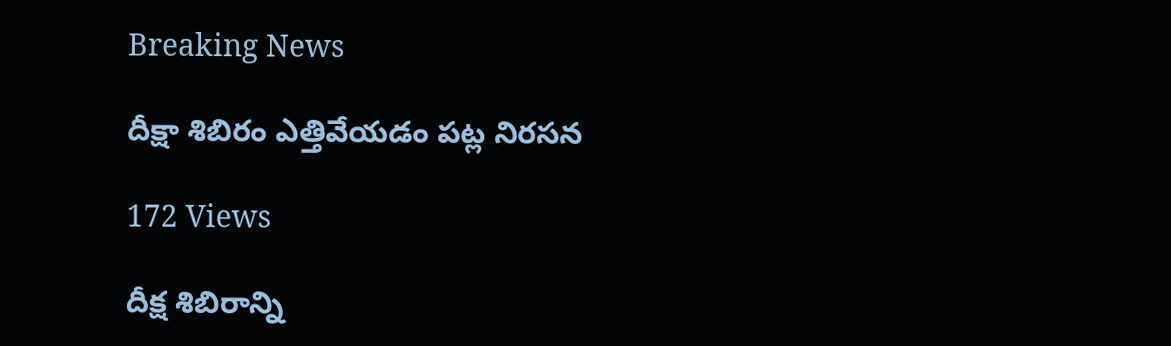Breaking News

దీక్షా శిబిరం ఎత్తివేయడం పట్ల నిరసన

172 Views

దీక్ష శిబిరాన్ని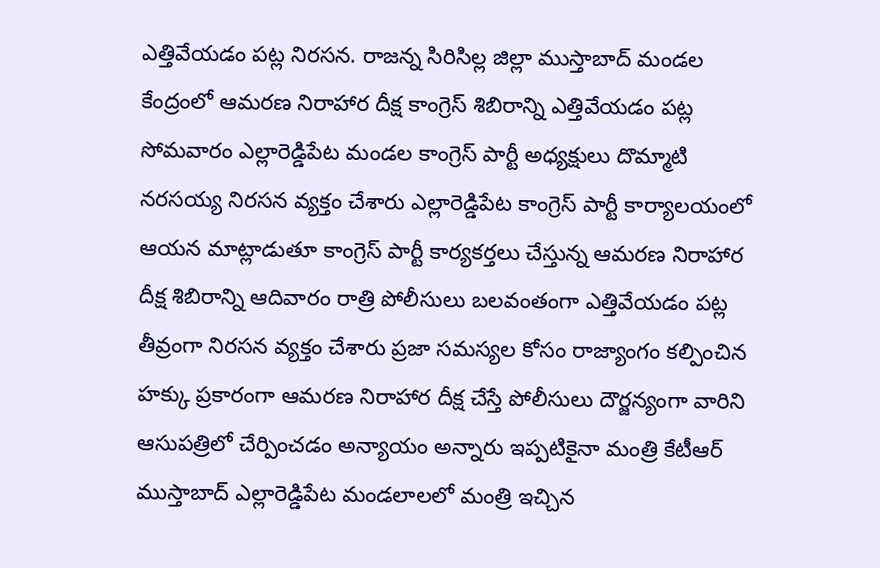ఎత్తివేయడం పట్ల నిరసన. రాజన్న సిరిసిల్ల జిల్లా ముస్తాబాద్ మండల కేంద్రంలో ఆమరణ నిరాహార దీక్ష కాంగ్రెస్ శిబిరాన్ని ఎత్తివేయడం పట్ల సోమవారం ఎల్లారెడ్డిపేట మండల కాంగ్రెస్ పార్టీ అధ్యక్షులు దొమ్మాటి నరసయ్య నిరసన వ్యక్తం చేశారు ఎల్లారెడ్డిపేట కాంగ్రెస్ పార్టీ కార్యాలయంలో ఆయన మాట్లాడుతూ కాంగ్రెస్ పార్టీ కార్యకర్తలు చేస్తున్న ఆమరణ నిరాహార దీక్ష శిబిరాన్ని ఆదివారం రాత్రి పోలీసులు బలవంతంగా ఎత్తివేయడం పట్ల తీవ్రంగా నిరసన వ్యక్తం చేశారు ప్రజా సమస్యల కోసం రాజ్యాంగం కల్పించిన హక్కు ప్రకారంగా ఆమరణ నిరాహార దీక్ష చేస్తే పోలీసులు దౌర్జన్యంగా వారిని ఆసుపత్రిలో చేర్పించడం అన్యాయం అన్నారు ఇప్పటికైనా మంత్రి కేటీఆర్ ముస్తాబాద్ ఎల్లారెడ్డిపేట మండలాలలో మంత్రి ఇచ్చిన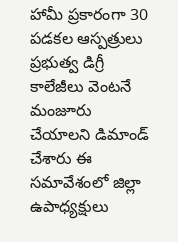హామీ ప్రకారంగా 30 పడకల ఆస్పత్రులు ప్రభుత్వ డిగ్రీ కాలేజీలు వెంటనే మంజూరు చేయాలని డిమాండ్ చేశారు ఈ సమావేశంలో జిల్లా ఉపాధ్యక్షులు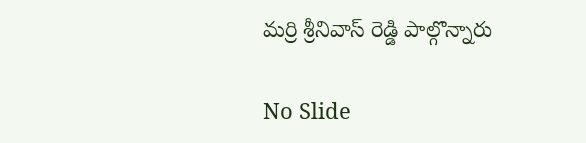మర్రి శ్రీనివాస్ రెడ్డి పాల్గొన్నారు

No Slide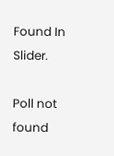Found In Slider.

Poll not found